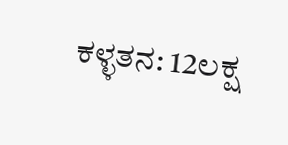ಕಳ್ಳತನ: 12ಲಕ್ಷ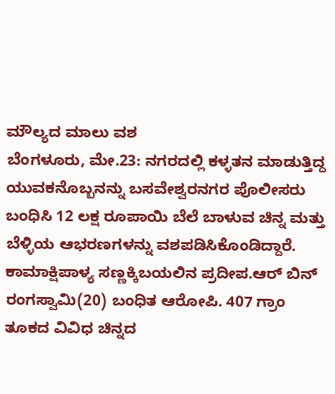ಮೌಲ್ಯದ ಮಾಲು ವಶ
ಬೆಂಗಳೂರು, ಮೇ.23: ನಗರದಲ್ಲಿ ಕಳ್ಳತನ ಮಾಡುತ್ತಿದ್ದ ಯುವಕನೊಬ್ಬನನ್ನು ಬಸವೇಶ್ವರನಗರ ಪೊಲೀಸರು ಬಂಧಿಸಿ 12 ಲಕ್ಷ ರೂಪಾಯಿ ಬೆಲೆ ಬಾಳುವ ಚಿನ್ನ ಮತ್ತು ಬೆಳ್ಳಿಯ ಆಭರಣಗಳನ್ನು ವಶಪಡಿಸಿಕೊಂಡಿದ್ದಾರೆ.
ಕಾಮಾಕ್ಷಿಪಾಳ್ಯ ಸಣ್ಣಕ್ಕಿಬಯಲಿನ ಪ್ರದೀಪ.ಆರ್ ಬಿನ್ ರಂಗಸ್ವಾಮಿ(20) ಬಂಧಿತ ಆರೋಪಿ. 407 ಗ್ರಾಂ ತೂಕದ ವಿವಿಧ ಚಿನ್ನದ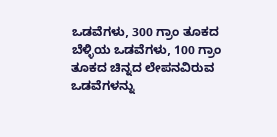ಒಡವೆಗಳು, 300 ಗ್ರಾಂ ತೂಕದ ಬೆಳ್ಳಿಯ ಒಡವೆಗಳು, 100 ಗ್ರಾಂ ತೂಕದ ಚಿನ್ನದ ಲೇಪನವಿರುವ ಒಡವೆಗಳನ್ನು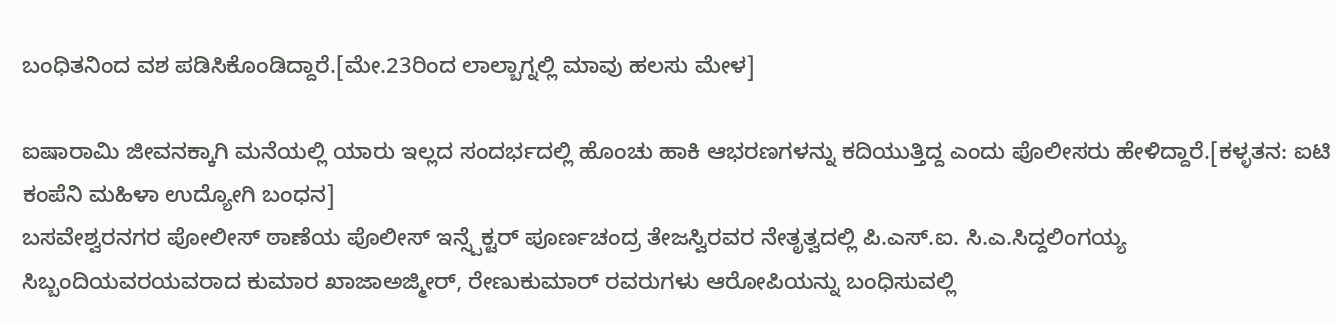ಬಂಧಿತನಿಂದ ವಶ ಪಡಿಸಿಕೊಂಡಿದ್ದಾರೆ.[ಮೇ.23ರಿಂದ ಲಾಲ್ಬಾಗ್ನಲ್ಲಿ ಮಾವು ಹಲಸು ಮೇಳ]

ಐಷಾರಾಮಿ ಜೀವನಕ್ಕಾಗಿ ಮನೆಯಲ್ಲಿ ಯಾರು ಇಲ್ಲದ ಸಂದರ್ಭದಲ್ಲಿ ಹೊಂಚು ಹಾಕಿ ಆಭರಣಗಳನ್ನು ಕದಿಯುತ್ತಿದ್ದ ಎಂದು ಪೊಲೀಸರು ಹೇಳಿದ್ದಾರೆ.[ಕಳ್ಳತನ: ಐಟಿ ಕಂಪೆನಿ ಮಹಿಳಾ ಉದ್ಯೋಗಿ ಬಂಧನ]
ಬಸವೇಶ್ವರನಗರ ಪೋಲೀಸ್ ಠಾಣೆಯ ಪೊಲೀಸ್ ಇನ್ಸ್ಪೆಕ್ಟರ್ ಪೂರ್ಣಚಂದ್ರ ತೇಜಸ್ವಿರವರ ನೇತೃತ್ವದಲ್ಲಿ ಪಿ.ಎಸ್.ಐ. ಸಿ.ಎ.ಸಿದ್ದಲಿಂಗಯ್ಯ ಸಿಬ್ಬಂದಿಯವರಯವರಾದ ಕುಮಾರ ಖಾಜಾಅಜ್ಮೀರ್, ರೇಣುಕುಮಾರ್ ರವರುಗಳು ಆರೋಪಿಯನ್ನು ಬಂಧಿಸುವಲ್ಲಿ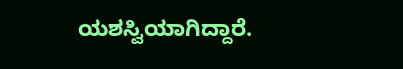ಯಶಸ್ವಿಯಾಗಿದ್ದಾರೆ.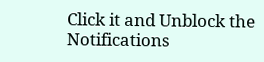Click it and Unblock the Notifications